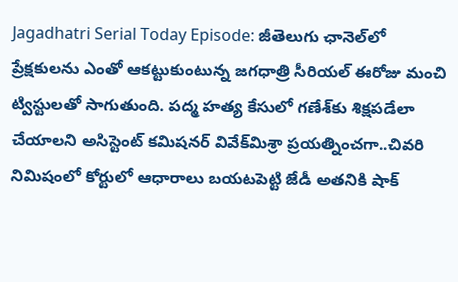Jagadhatri Serial Today Episode: జీతెలుగు ఛానెల్‌లో ప్రేక్షకులను ఎంతో ఆకట్టుకుంటున్న జగధాత్రి సీరియల్‌ ఈరోజు మంచి ట్విస్టులతో సాగుతుంది. పద్మ హత్య కేసులో గణేశ్‌కు శిక్షపడేలా చేయాలని అసిస్టెంట్ కమిషనర్‌ వివేక్‌మిశ్రా ప్రయత్నించగా..చివరి  నిమిషంలో కోర్టులో ఆధారాలు బయటపెట్టి జేడీ అతనికి షాక్‌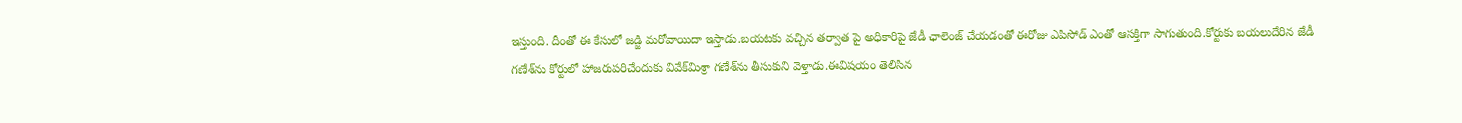ఇస్తుంది. దీంతో ఈ కేసులో జడ్జి మరోవాయిదా ఇస్తాడు.బయటకు వచ్చిన తర్వాత పై అధికారిపై జేడీ ఛాలెంజ్‌ చేయడంతో ఈరోజు ఎపిసోడ్ ఎంతో ఆసక్తిగా సాగుతుంది.కోర్టుకు బయలుదేరిన జేడీ                               గణేశ్‌ను కోర్టులో హాజరుపరిచేందుకు వివేక్‌మిశ్రా గణేశ్‌ను తీసుకుని వెళ్తాడు.ఈవిషయం తెలిసిన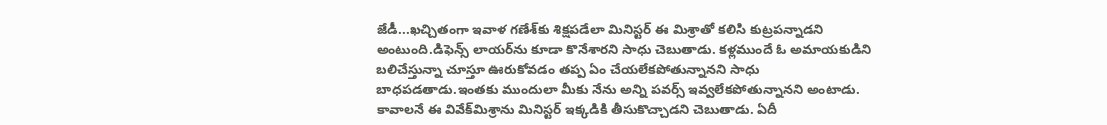జేడీ...ఖచ్చితంగా ఇవాళ గణేశ్‌కు శిక్షపడేలా మినిస్టర్‌ ఈ మిశ్రాతో కలిసి కుట్రపన్నాడని అంటుంది.డిఫెన్స్‌ లాయర్‌ను కూడా కొనేశారని సాధు చెబుతాడు. కళ్లముందే ఓ అమాయకుడిని బలిచేస్తున్నా చూస్తూ ఊరుకోవడం తప్ప ఏం చేయలేకపోతున్నానని సాధు బాధపడతాడు.ఇంతకు ముందులా మీకు నేను అన్ని పవర్స్‌ ఇవ్వలేకపోతున్నానని అంటాడు. కావాలనే ఈ వివేక్‌మిశ్రాను మినిస్టర్‌ ఇక్కడికి తీసుకొచ్చాడని చెబుతాడు. ఏదీ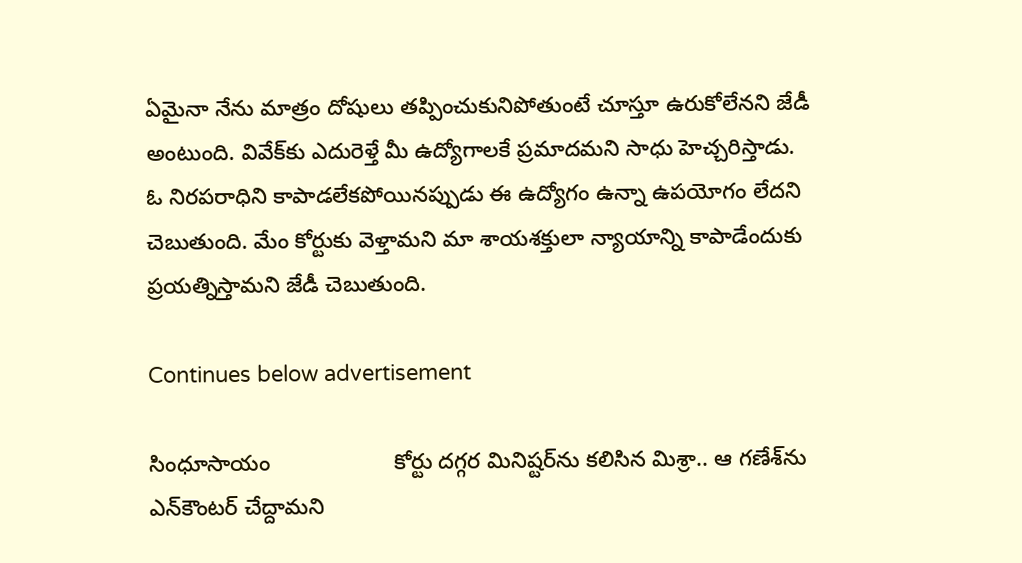ఏమైనా నేను మాత్రం దోషులు తప్పించుకునిపోతుంటే చూస్తూ ఉరుకోలేనని జేడీ అంటుంది. వివేక్‌కు ఎదురెళ్తే మీ ఉద్యోగాలకే ప్రమాదమని సాధు హెచ్చరిస్తాడు. ఓ నిరపరాధిని కాపాడలేకపోయినప్పుడు ఈ ఉద్యోగం ఉన్నా ఉపయోగం లేదని చెబుతుంది. మేం కోర్టుకు వెళ్తామని మా శాయశక్తులా న్యాయాన్ని కాపాడేందుకు ప్రయత్నిస్తామని జేడీ చెబుతుంది.

Continues below advertisement

సింధూసాయం                    కోర్టు దగ్గర మినిష్టర్‌ను కలిసిన మిశ్రా.. ఆ గణేశ్‌ను ఎన్‌కౌంటర్‌ చేద్దామని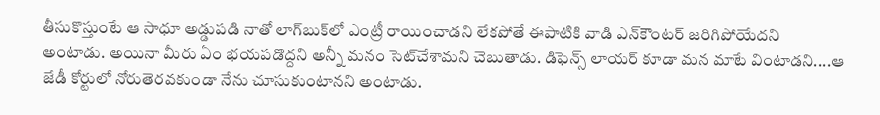తీసుకొస్తుంటే ఆ సాధూ అడ్డుపడి నాతో లాగ్‌బుక్‌లో ఎంట్రీ రాయించాడని లేకపోతే ఈపాటికి వాడి ఎన్‌కౌంటర్‌ జరిగిపోయేదని అంటాడు. అయినా మీరు ఏం భయపడొద్దని అన్నీ మనం సెట్‌చేశామని చెబుతాడు. డిఫెన్స్‌ లాయర్‌ కూడా మన మాటే వింటాడని....ఆ జేడీ కోర్టులో నోరుతెరవకుండా నేను చూసుకుంటానని అంటాడు.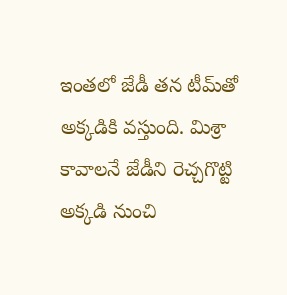ఇంతలో జేడీ తన టీమ్‌తో అక్కడికి వస్తుంది. మిశ్రా కావాలనే జేడీని రెచ్చగొట్టి అక్కడి నుంచి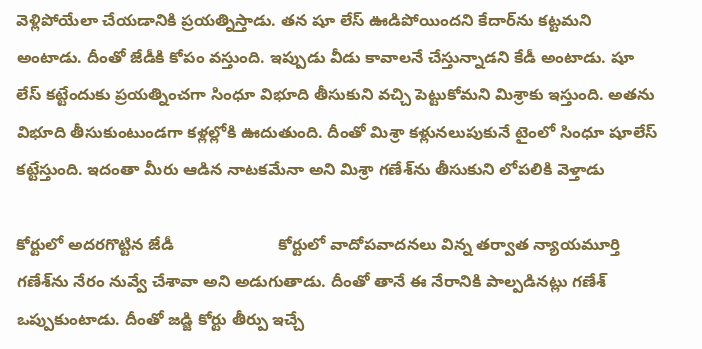వెళ్లిపోయేలా చేయడానికి ప్రయత్నిస్తాడు. తన షూ లేస్‌ ఊడిపోయిందని కేదార్‌ను కట్టమని అంటాడు. దీంతో జేడీకి కోపం వస్తుంది. ఇప్పుడు వీడు కావాలనే చేస్తున్నాడని కేడీ అంటాడు. షూ లేస్‌ కట్టేందుకు ప్రయత్నించగా సింధూ విభూది తీసుకుని వచ్చి పెట్టుకోమని మిశ్రాకు ఇస్తుంది. అతను విభూది తీసుకుంటుండగా కళ్లల్లోకి ఊదుతుంది. దీంతో మిశ్రా కళ్లునలుపుకునే టైంలో సింధూ షూలేస్‌ కట్టేస్తుంది. ఇదంతా మీరు ఆడిన నాటకమేనా అని మిశ్రా గణేశ్‌ను తీసుకుని లోపలికి వెళ్తాడు

కోర్టులో అదరగొట్టిన జేడీ                       కోర్టులో వాదోపవాదనలు విన్న తర్వాత న్యాయమూర్తి గణేశ్‌ను నేరం నువ్వే చేశావా అని అడుగుతాడు. దీంతో తానే ఈ నేరానికి పాల్పడినట్లు గణేశ్‌ ఒప్పుకుంటాడు. దీంతో జడ్జి కోర్టు తీర్పు ఇచ్చే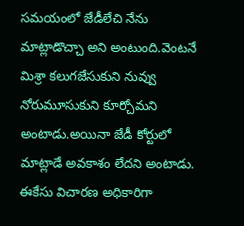సమయంలో జేడీలేచి నేను మాట్లాడొచ్చా అని అంటుంది.వెంటనే మిశ్రా కలుగజేసుకుని నువ్వు నోరుమూసుకుని కూర్చోమని అంటాడు.అయినా జేడీ కోర్టులో మాట్లాడే అవకాశం లేదని అంటాడు. ఈకేసు విచారణ అధికారిగా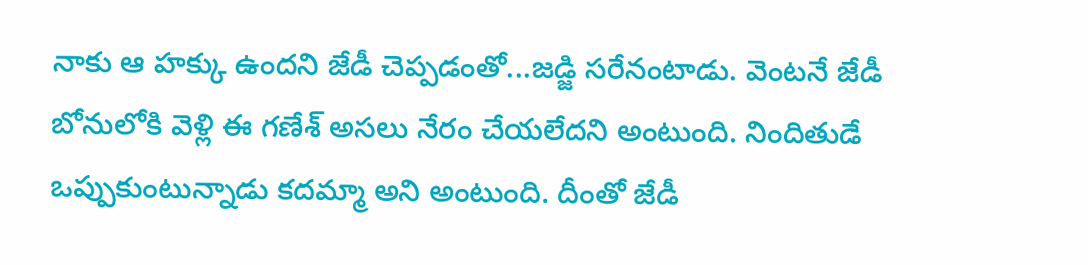నాకు ఆ హక్కు ఉందని జేడీ చెప్పడంతో...జడ్జి సరేనంటాడు. వెంటనే జేడీ బోనులోకి వెళ్లి ఈ గణేశ్‌ అసలు నేరం చేయలేదని అంటుంది. నిందితుడే ఒప్పుకుంటున్నాడు కదమ్మా అని అంటుంది. దీంతో జేడీ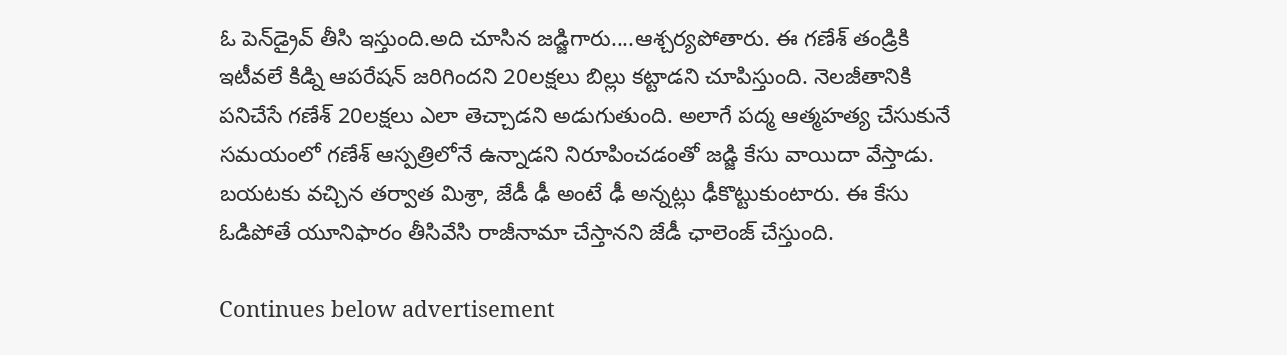ఓ పెన్‌డ్రైవ్‌ తీసి ఇస్తుంది.అది చూసిన జడ్జిగారు....ఆశ్చర్యపోతారు. ఈ గణేశ్‌ తండ్రికి ఇటీవలే కిడ్ని ఆపరేషన్ జరిగిందని 20లక్షలు బిల్లు కట్టాడని చూపిస్తుంది. నెలజీతానికి పనిచేసే గణేశ్‌ 20లక్షలు ఎలా తెచ్చాడని అడుగుతుంది. అలాగే పద్మ ఆత్మహత్య చేసుకునే సమయంలో గణేశ్‌ ఆస్పత్రిలోనే ఉన్నాడని నిరూపించడంతో జడ్జి కేసు వాయిదా వేస్తాడు. బయటకు వచ్చిన తర్వాత మిశ్రా, జేడీ ఢీ అంటే ఢీ అన్నట్లు ఢీకొట్టుకుంటారు. ఈ కేసు ఓడిపోతే యూనిఫారం తీసివేసి రాజీనామా చేస్తానని జేడీ ఛాలెంజ్ చేస్తుంది.

Continues below advertisement